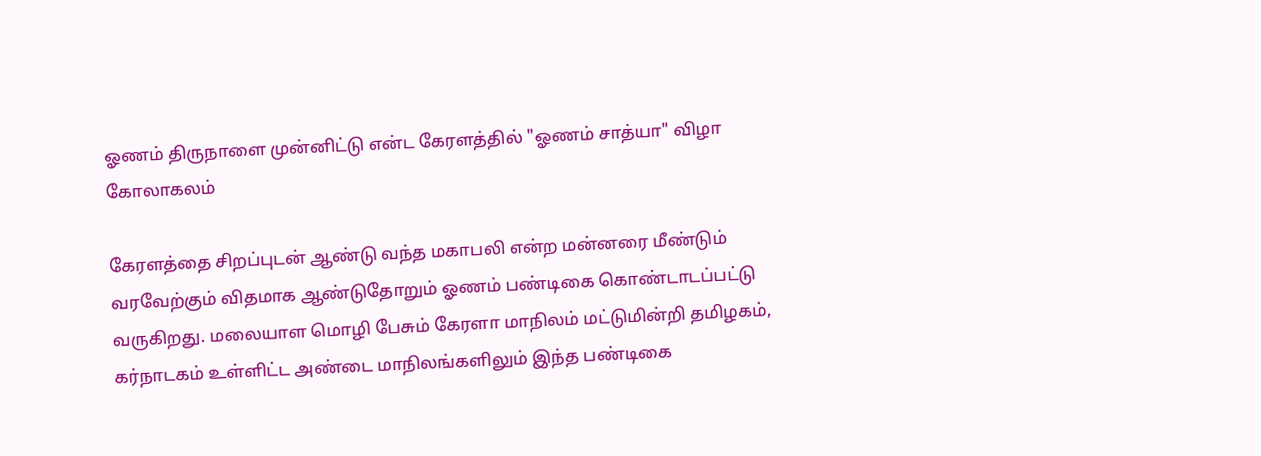ஓணம் திருநாளை முன்னிட்டு என்ட கேரளத்தில் "ஓணம் சாத்யா" விழா கோலாகலம்

கேரளத்தை சிறப்புடன் ஆண்டு வந்த மகாபலி என்ற மன்னரை மீண்டும் வரவேற்கும் விதமாக ஆண்டுதோறும் ஓணம் பண்டிகை கொண்டாடப்பட்டு வருகிறது. மலையாள மொழி பேசும் கேரளா மாநிலம் மட்டுமின்றி தமிழகம், கர்நாடகம் உள்ளிட்ட அண்டை மாநிலங்களிலும் இந்த பண்டிகை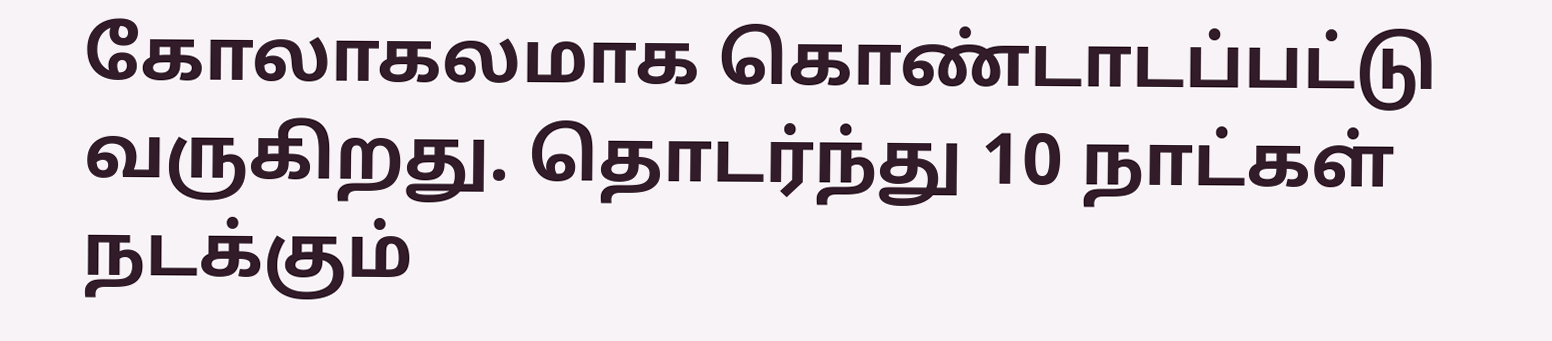கோலாகலமாக கொண்டாடப்பட்டு வருகிறது. தொடர்ந்து 10 நாட்கள் நடக்கும்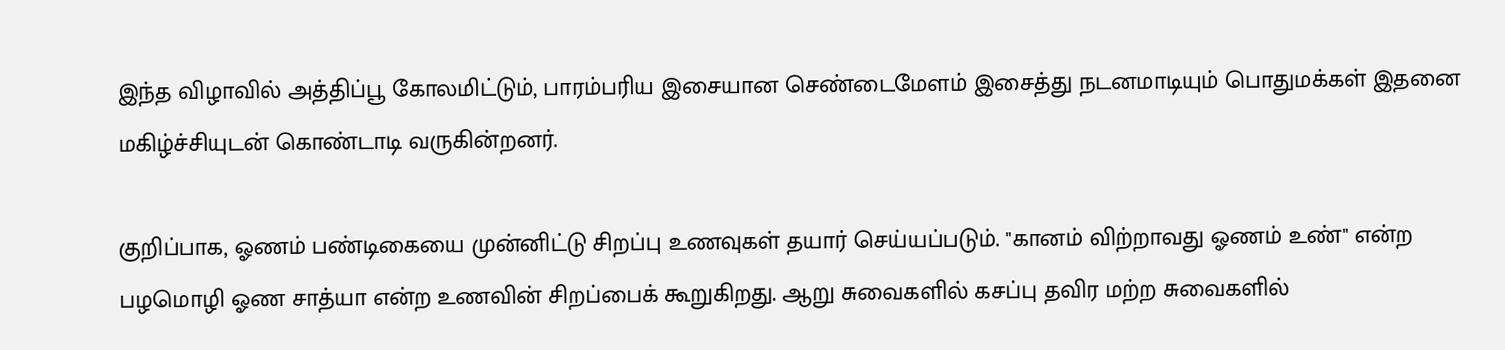இந்த விழாவில் அத்திப்பூ கோலமிட்டும், பாரம்பரிய இசையான செண்டைமேளம் இசைத்து நடனமாடியும் பொதுமக்கள் இதனை மகிழ்ச்சியுடன் கொண்டாடி வருகின்றனர்.

குறிப்பாக, ஓணம் பண்டிகையை முன்னிட்டு சிறப்பு உணவுகள் தயார் செய்யப்படும். "கானம் விற்றாவது ஓணம் உண்" என்ற பழமொழி ஓண சாத்யா என்ற உணவின் சிறப்பைக் கூறுகிறது. ஆறு சுவைகளில் கசப்பு தவிர மற்ற சுவைகளில்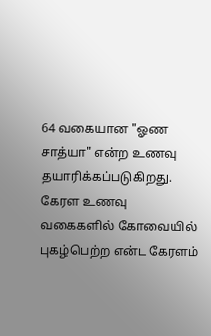64 வகையான "ஓண சாத்யா" என்ற உணவு தயாரிக்கப்படுகிறது. கேரள உணவு வகைகளில் கோவையில் புகழ்பெற்ற என்ட கேரளம்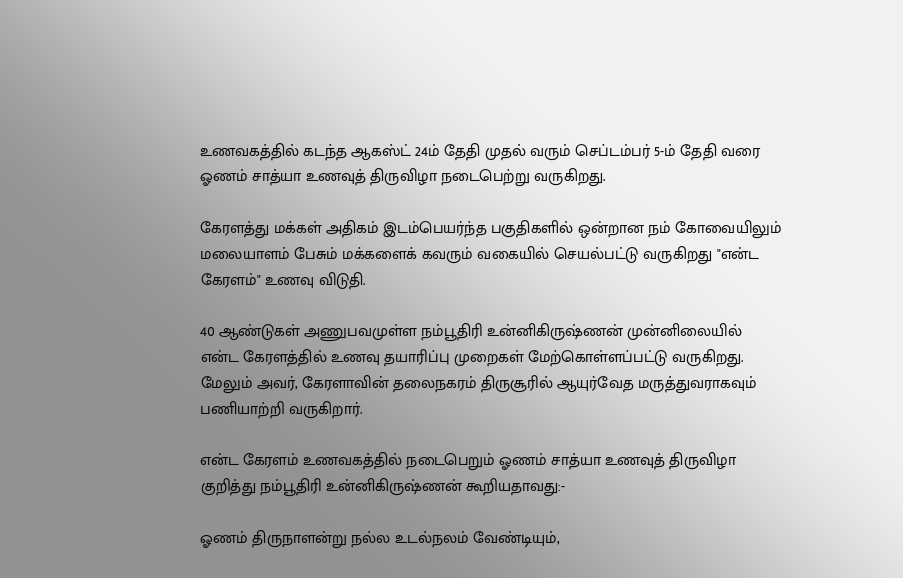உணவகத்தில் கடந்த ஆகஸ்ட் 24ம் தேதி முதல் வரும் செப்டம்பர் 5-ம் தேதி வரை ஓணம் சாத்யா உணவுத் திருவிழா நடைபெற்று வருகிறது.

கேரளத்து மக்கள் அதிகம் இடம்பெயர்ந்த பகுதிகளில் ஒன்றான நம் கோவையிலும் மலையாளம் பேசும் மக்களைக் கவரும் வகையில் செயல்பட்டு வருகிறது "என்ட கேரளம்" உணவு விடுதி.

40 ஆண்டுகள் அணுபவமுள்ள நம்பூதிரி உன்னிகிருஷ்ணன் முன்னிலையில் என்ட கேரளத்தில் உணவு தயாரிப்பு முறைகள் மேற்கொள்ளப்பட்டு வருகிறது. மேலும் அவர், கேரளாவின் தலைநகரம் திருசூரில் ஆயுர்வேத மருத்துவராகவும் பணியாற்றி வருகிறார்.

என்ட கேரளம் உணவகத்தில் நடைபெறும் ஓணம் சாத்யா உணவுத் திருவிழா குறித்து நம்பூதிரி உன்னிகிருஷ்ணன் கூறியதாவது:-

ஓணம் திருநாளன்று நல்ல உடல்நலம் வேண்டியும்,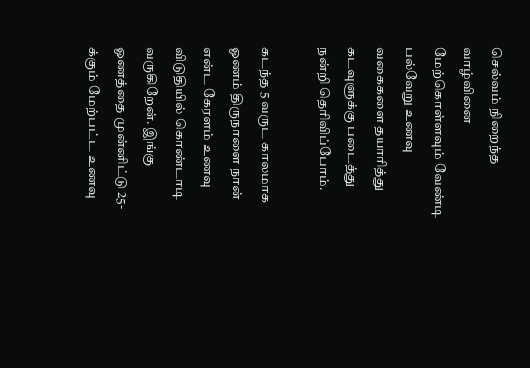செல்வம் நிறைந்த வாழ்வினை மேற்கொள்ளவும் வேண்டி பல்வேறு உணவு வகைகளை தயாரித்து கடவுளுக்கு படைத்து நன்றி தெரிவிப்போம்.

கடந்த 5 வருட காலமாக ஓணம் திருநாளை நான் என்ட கேரளம் உணவு விடுதியில் கொண்டாடி வருகிறேன். இங்கு ஓணத்தை முன்னிட்டு 25-க்கும் மேற்பட்ட உணவு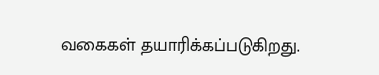வகைகள் தயாரிக்கப்படுகிறது.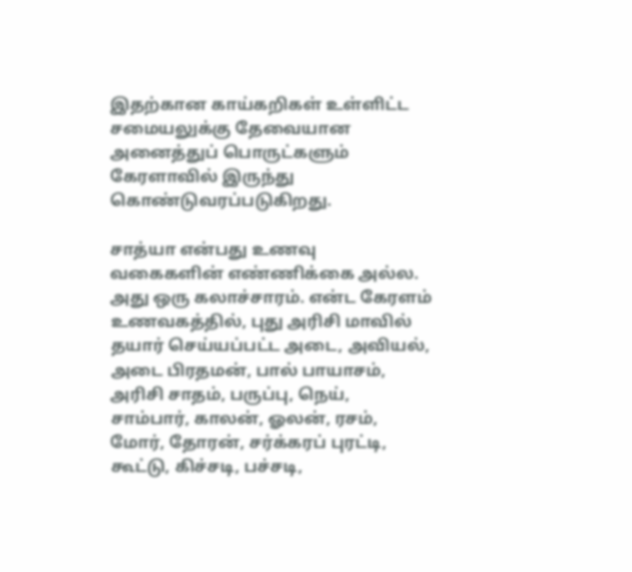இதற்கான காய்கறிகள் உள்ளிட்ட சமையலுக்கு தேவையான அனைத்துப் பொருட்களும் கேரளாவில் இருந்து கொண்டுவரப்படுகிறது.

சாத்யா என்பது உணவு வகைகளின் எண்ணிக்கை அல்ல. அது ஒரு கலாச்சாரம். என்ட கேரளம் உணவகத்தில், புது அரிசி மாவில் தயார் செய்யப்பட்ட அடை, அவியல், அடை பிரதமன், பால் பாயாசம், அரிசி சாதம், பருப்பு, நெய், சாம்பார், காலன், ஓலன், ரசம், மோர், தோரன், சர்க்கரப் புரட்டி, கூட்டு, கிச்சடி, பச்சடி,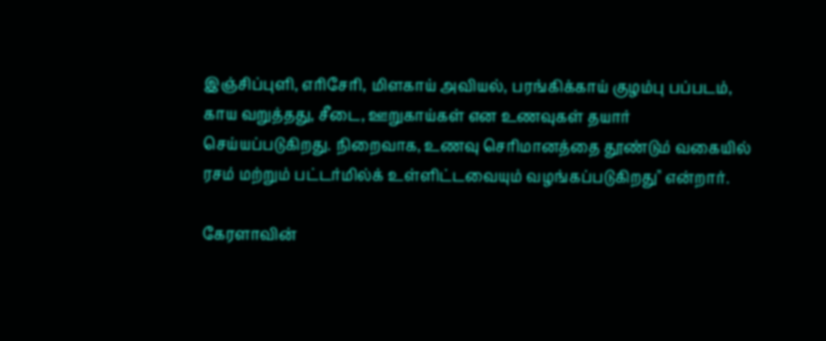இஞ்சிப்புளி, எரிசேரி, மிளகாய் அவியல், பரங்கிக்காய் குழம்பு பப்படம், காய வறுத்தது, சீடை, ஊறுகாய்கள் என உணவுகள் தயார் செய்யப்படுகிறது. நிறைவாக, உணவு செரிமானத்தை தூண்டும் வகையில் ரசம் மற்றும் பட்டர்மில்க் உள்ளிட்டவையும் வழங்கப்படுகிறது" என்றார்.

கேரளாவின்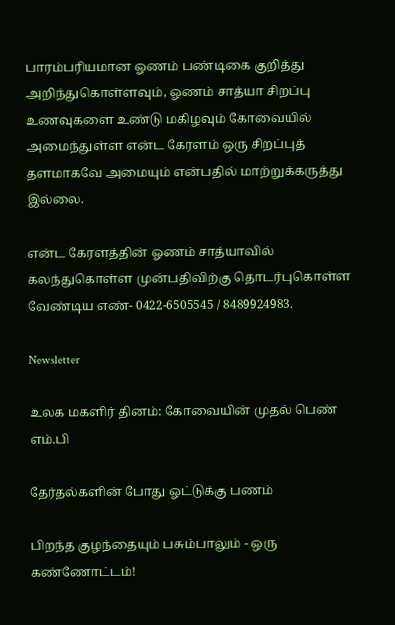பாரம்பரியமான ஓணம் பண்டிகை குறித்து அறிந்துகொள்ளவும், ஓணம் சாத்யா சிறப்பு உணவுகளை உண்டு மகிழவும் கோவையில் அமைந்துள்ள என்ட கேரளம் ஒரு சிறப்புத் தளமாகவே அமையும் என்பதில் மாற்றுக்கருத்து இல்லை.

என்ட கேரளத்தின் ஓணம் சாத்யாவில் கலந்துகொள்ள முன்பதிவிற்கு தொடர்புகொள்ள வேண்டிய எண்- 0422-6505545 / 8489924983.

Newsletter

உலக மகளிர் தினம்: கோவையின் முதல் பெண் எம்.பி

தேர்தல்களின் போது ஓட்டுக்கு பணம்

பிறந்த குழந்தையும் பசும்பாலும் - ஒரு கண்ணோட்டம்!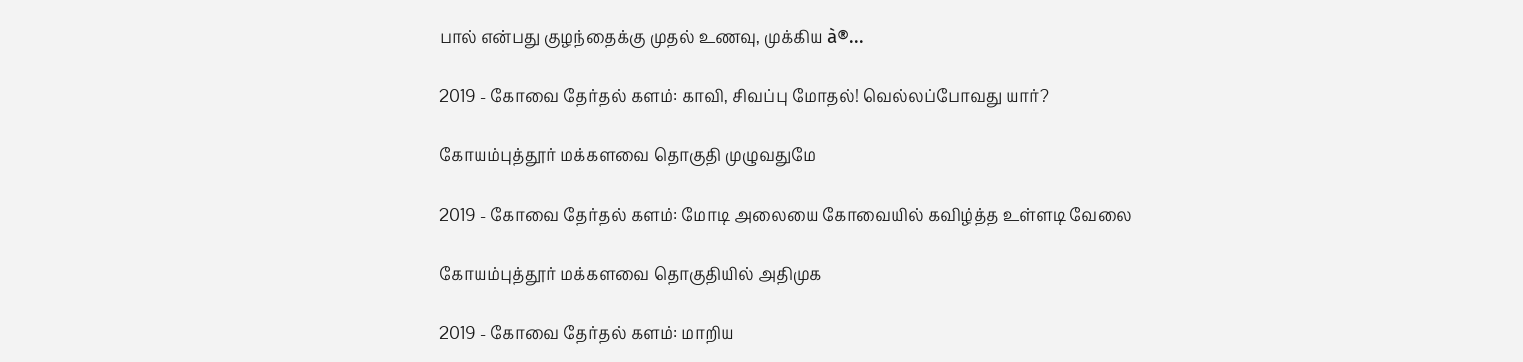பால் என்பது குழந்தைக்கு முதல் உணவு, முக்கிய à®...

2019 - கோவை தேர்தல் களம்: காவி, சிவப்பு மோதல்! வெல்லப்போவது யார்?

கோயம்புத்தூர் மக்களவை தொகுதி முழுவதுமே

2019 - கோவை தேர்தல் களம்: மோடி அலையை கோவையில் கவிழ்த்த உள்ளடி வேலை

கோயம்புத்தூர் மக்களவை தொகுதியில் அதிமுக

2019 - கோவை தேர்தல் களம்: மாறிய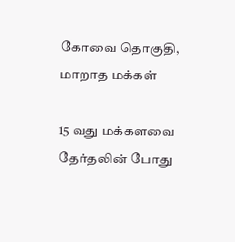கோவை தொகுதி, மாறாத மக்கள்

15 வது மக்களவை தேர்தலின் போது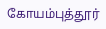கோயம்புத்தூர்